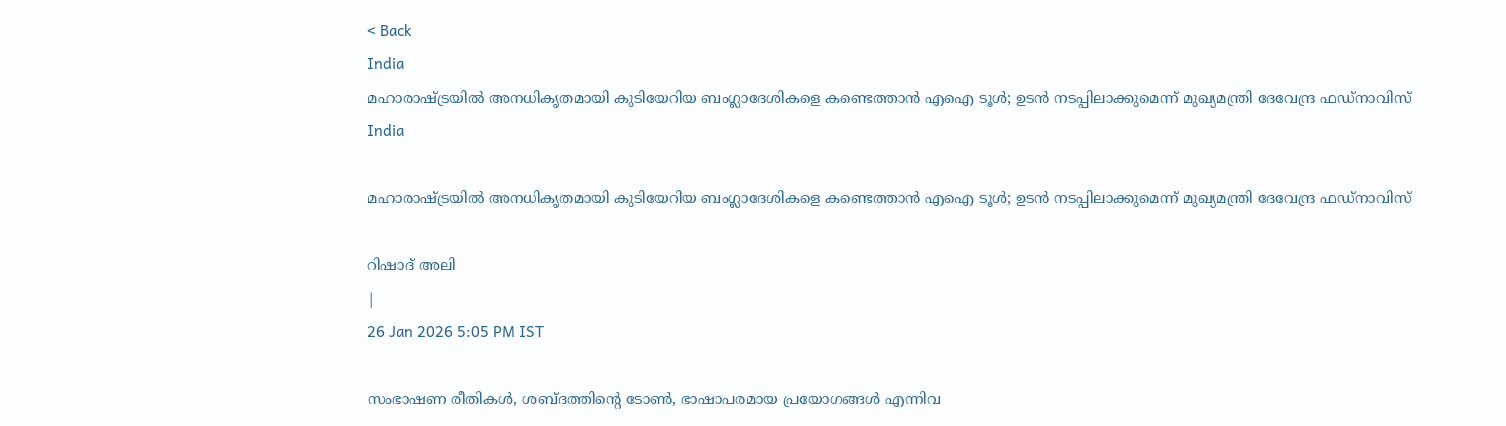< Back
India
മഹാരാഷ്ട്രയില്‍ അനധികൃതമായി കുടിയേറിയ ബംഗ്ലാദേശികളെ കണ്ടെത്താന്‍ എഐ ടൂള്‍; ഉടന്‍ നടപ്പിലാക്കുമെന്ന് മുഖ്യമന്ത്രി ദേവേന്ദ്ര ഫഡ്നാവിസ്
India

മഹാരാഷ്ട്രയില്‍ അനധികൃതമായി കുടിയേറിയ ബംഗ്ലാദേശികളെ കണ്ടെത്താന്‍ എഐ ടൂള്‍; ഉടന്‍ നടപ്പിലാക്കുമെന്ന് മുഖ്യമന്ത്രി ദേവേന്ദ്ര ഫഡ്നാവിസ്

റിഷാദ് അലി
|
26 Jan 2026 5:05 PM IST

സംഭാഷണ രീതികൾ, ശബ്ദത്തിന്റെ ടോൺ, ഭാഷാപരമായ പ്രയോഗങ്ങൾ എന്നിവ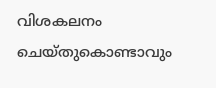വിശകലനം ചെയ്തുകൊണ്ടാവും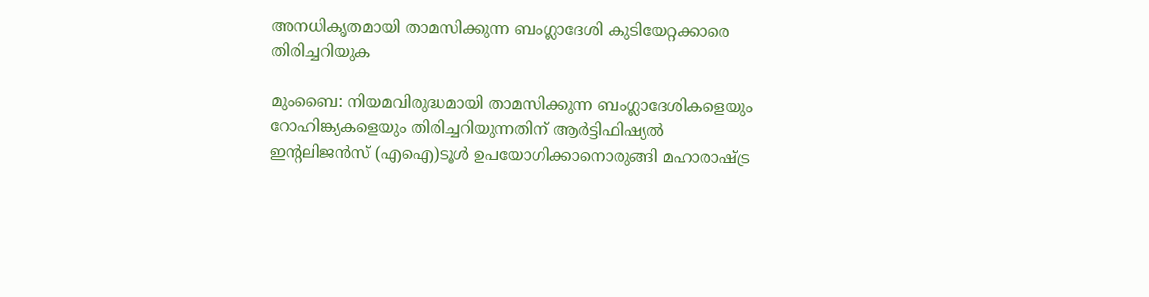അനധികൃതമായി താമസിക്കുന്ന ബംഗ്ലാദേശി കുടിയേറ്റക്കാരെ തിരിച്ചറിയുക

മുംബൈ: നിയമവിരുദ്ധമായി താമസിക്കുന്ന ബംഗ്ലാദേശികളെയും റോഹിങ്ക്യകളെയും തിരിച്ചറിയുന്നതിന് ആർട്ടിഫിഷ്യൽ ഇന്റലിജൻസ് (എഐ)ടൂള്‍ ഉപയോഗിക്കാനൊരുങ്ങി മഹാരാഷ്ട്ര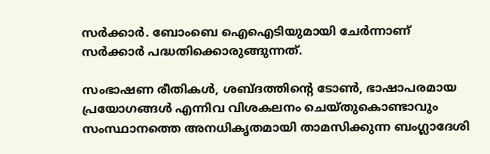സര്‍ക്കാര്‍. ബോംബെ ഐഐടിയുമായി ചേര്‍ന്നാണ് സര്‍ക്കാര്‍ പദ്ധതിക്കൊരുങ്ങുന്നത്.

സംഭാഷണ രീതികൾ, ശബ്ദത്തിന്റെ ടോൺ, ഭാഷാപരമായ പ്രയോഗങ്ങൾ എന്നിവ വിശകലനം ചെയ്തുകൊണ്ടാവും സംസ്ഥാനത്തെ അനധികൃതമായി താമസിക്കുന്ന ബംഗ്ലാദേശി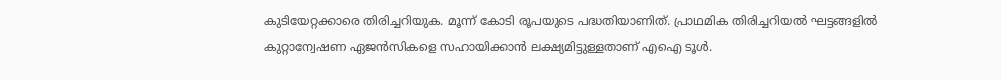കുടിയേറ്റക്കാരെ തിരിച്ചറിയുക. മൂന്ന് കോടി രൂപയുടെ പദ്ധതിയാണിത്. പ്രാഥമിക തിരിച്ചറിയൽ ഘട്ടങ്ങളിൽ കുറ്റാന്വേഷണ ഏജൻസികളെ സഹായിക്കാൻ ലക്ഷ്യമിട്ടുള്ളതാണ് എഐ ടൂള്‍.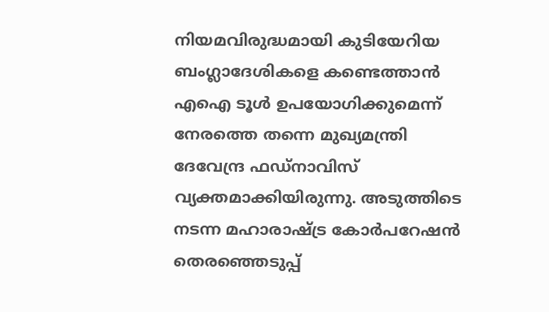നിയമവിരുദ്ധമായി കുടിയേറിയ ബംഗ്ലാദേശികളെ കണ്ടെത്താന്‍ എഐ ടൂള്‍ ഉപയോഗിക്കുമെന്ന് നേരത്തെ തന്നെ മുഖ്യമന്ത്രി ദേവേന്ദ്ര ഫഡ്നാവിസ് വ്യക്തമാക്കിയിരുന്നു. അടുത്തിടെ നടന്ന മഹാരാഷ്ട്ര കോർപറേഷൻ തെരഞ്ഞെടുപ്പ്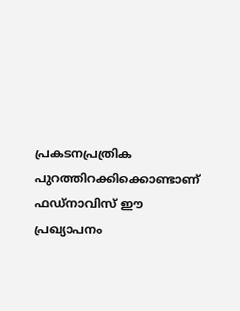പ്രകടനപ്രത്രിക പുറത്തിറക്കിക്കൊണ്ടാണ് ഫഡ്‌നാവിസ് ഈ പ്രഖ്യാപനം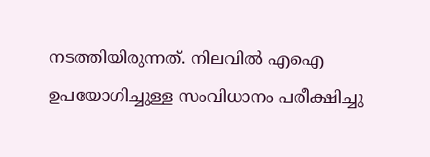നടത്തിയിരുന്നത്. നിലവില്‍ എഐ ഉപയോഗിച്ചുള്ള സംവിധാനം പരീക്ഷിച്ചു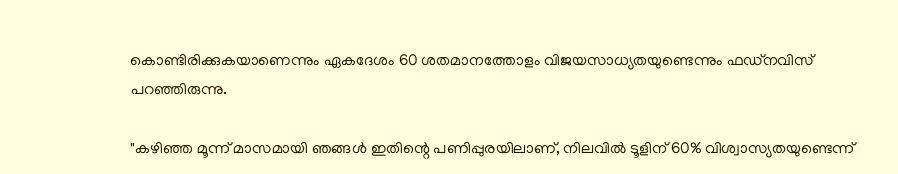കൊണ്ടിരിക്കുകയാണെന്നും ഏകദേശം 60 ശതമാനത്തോളം വിജയസാധ്യതയുണ്ടെന്നും ഫഡ്‌നവിസ് പറഞ്ഞിരുന്നു.

"കഴിഞ്ഞ മൂന്ന് മാസമായി ഞങ്ങൾ ഇതിന്റെ പണിപ്പുരയിലാണ്, നിലവിൽ ടൂളിന് 60% വിശ്വാസ്യതയുണ്ടെന്ന്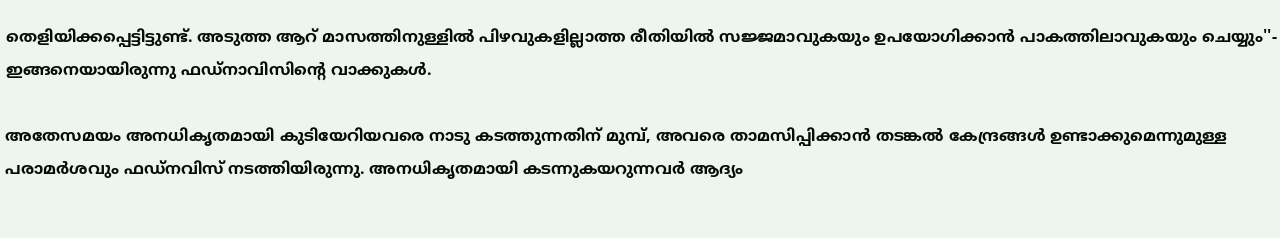തെളിയിക്കപ്പെട്ടിട്ടുണ്ട്. അടുത്ത ആറ് മാസത്തിനുള്ളിൽ പിഴവുകളില്ലാത്ത രീതിയിൽ സജ്ജമാവുകയും ഉപയോഗിക്കാൻ പാകത്തിലാവുകയും ചെയ്യും''- ഇങ്ങനെയായിരുന്നു ഫഡ്നാവിസിന്റെ വാക്കുകള്‍.

അതേസമയം അനധികൃതമായി കുടിയേറിയവരെ നാടു കടത്തുന്നതിന് മുമ്പ്, അവരെ താമസിപ്പിക്കാന്‍ തടങ്കല്‍ കേന്ദ്രങ്ങള്‍ ഉണ്ടാക്കുമെന്നുമുള്ള പരാമര്‍ശവും ഫഡ്‌നവിസ് നടത്തിയിരുന്നു. അനധികൃതമായി കടന്നുകയറുന്നവർ ആദ്യം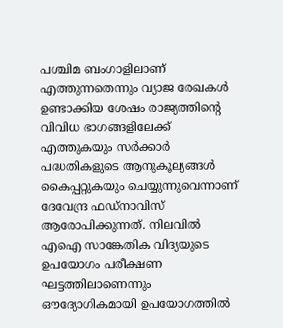പശ്ചിമ ബംഗാളിലാണ് എത്തുന്നതെന്നും വ്യാജ രേഖകൾ ഉണ്ടാക്കിയ ശേഷം രാജ്യത്തിന്റെ വിവിധ ഭാഗങ്ങളിലേക്ക് എത്തുകയും സർക്കാർ പദ്ധതികളുടെ ആനുകൂല്യങ്ങൾ കൈപ്പറ്റുകയും ചെയ്യുന്നുവെന്നാണ് ദേവേന്ദ്ര ഫഡ്നാവിസ് ആരോപിക്കുന്നത്. നിലവില്‍ എഐ സാങ്കേതിക വിദ്യയുടെ ഉപയോഗം പരീക്ഷണ ഘട്ടത്തിലാണെന്നും ഔദ്യോഗികമായി ഉപയോഗത്തില്‍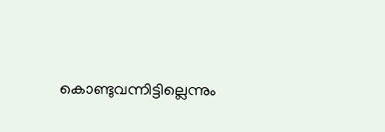കൊണ്ടുവന്നിട്ടില്ലെന്നും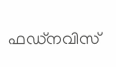ഫഡ്‌നവിസ്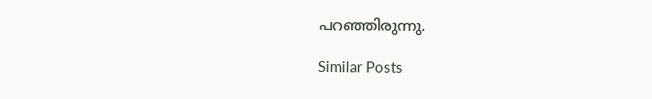പറഞ്ഞിരുന്നു.

Similar Posts